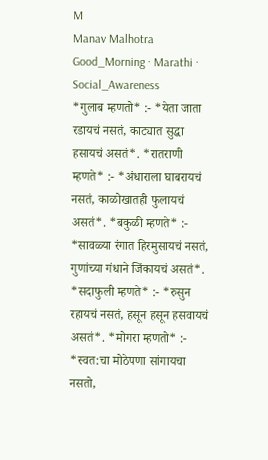M
Manav Malhotra
Good_Morning · Marathi · Social_Awareness
*गुलाब म्हणतो* :- *येता जाता रडायचं नसतं, काट्यात सुद्धा हसायचं असतं*. *रातराणी म्हणते* :- *अंधाराला घाबरायचं नसतं, काळोखातही फुलायचं असतं*. *बकुळी म्हणते* :- *सावळ्या रंगात हिरमुसायचं नसतं, गुणांच्या गंधाने जिंकायचं असतं*. *सदाफुली म्हणते* :- *रुसुन रहायचं नसतं, हसून हसून हसवायचं असतं*. *मोगरा म्हणतो* :- *स्वत:चा मोठेपणा सांगायचा नसतो,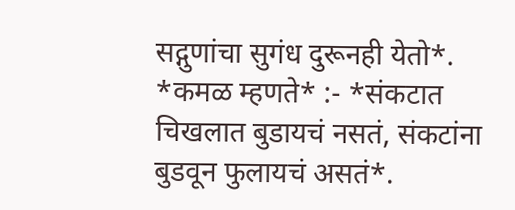सद्गुणांचा सुगंध दुरूनही येतो*. *कमळ म्हणते* :- *संकटात चिखलात बुडायचं नसतं, संकटांना बुडवून फुलायचं असतं*.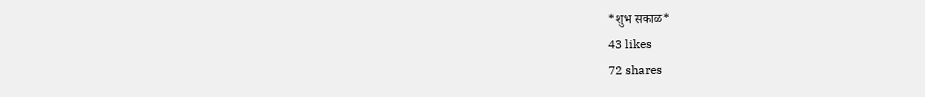*शुभ सकाळ*
43 likes
72 shares